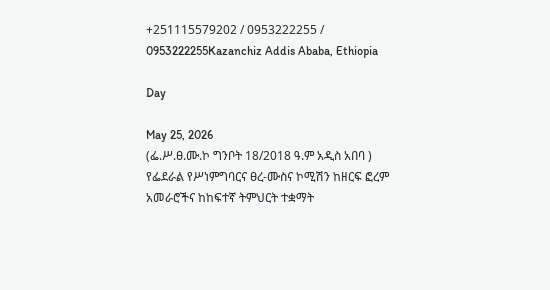+251115579202 / 0953222255 / 0953222255Kazanchiz Addis Ababa, Ethiopia

Day

May 25, 2026
(ፌ.ሥ.ፀ.ሙ.ኮ ግንቦት 18/2018 ዓ.ም አዲስ አበባ ) የፌደራል የሥነምግባርና ፀረ-ሙስና ኮሚሽን ከዘርፍ ፎረም አመራሮችና ከከፍተኛ ትምህርት ተቋማት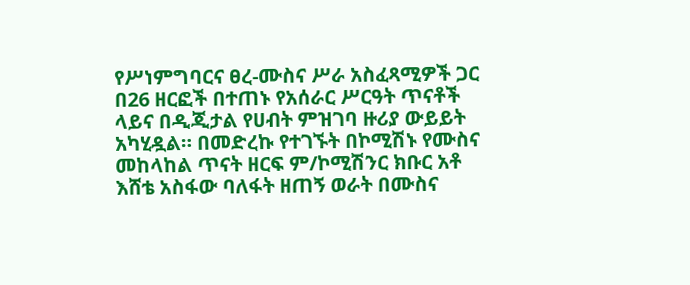የሥነምግባርና ፀረ-ሙስና ሥራ አስፈጻሚዎች ጋር በ26 ዘርፎች በተጠኑ የአሰራር ሥርዓት ጥናቶች ላይና በዲጂታል የሀብት ምዝገባ ዙሪያ ውይይት አካሂዷል። በመድረኩ የተገኙት በኮሚሽኑ የሙስና መከላከል ጥናት ዘርፍ ም/ኮሚሽንር ክቡር አቶ እሸቴ አስፋው ባለፋት ዘጠኝ ወራት በሙስና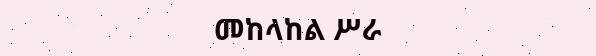መከላከል ሥራ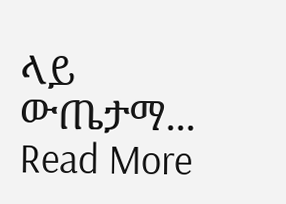ላይ ውጤታማ...
Read More